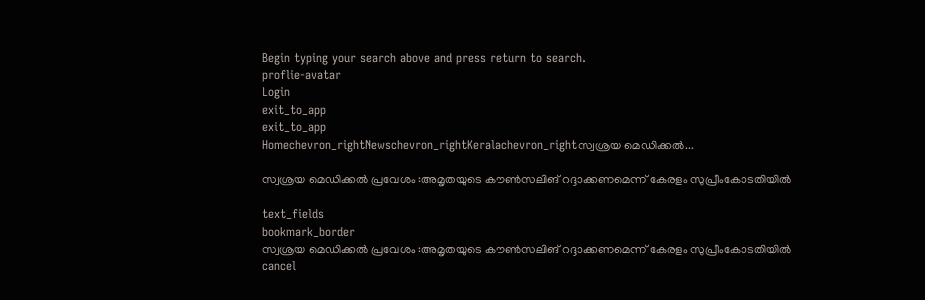Begin typing your search above and press return to search.
proflie-avatar
Login
exit_to_app
exit_to_app
Homechevron_rightNewschevron_rightKeralachevron_rightസ്വശ്രയ മെഡിക്കല്‍...

സ്വശ്രയ മെഡിക്കല്‍ പ്രവേശം :അമൃതയുടെ കൗണ്‍സലിങ് റദ്ദാക്കണമെന്ന് കേരളം സുപ്രീംകോടതിയില്‍

text_fields
bookmark_border
സ്വശ്രയ മെഡിക്കല്‍ പ്രവേശം :അമൃതയുടെ കൗണ്‍സലിങ് റദ്ദാക്കണമെന്ന് കേരളം സുപ്രീംകോടതിയില്‍
cancel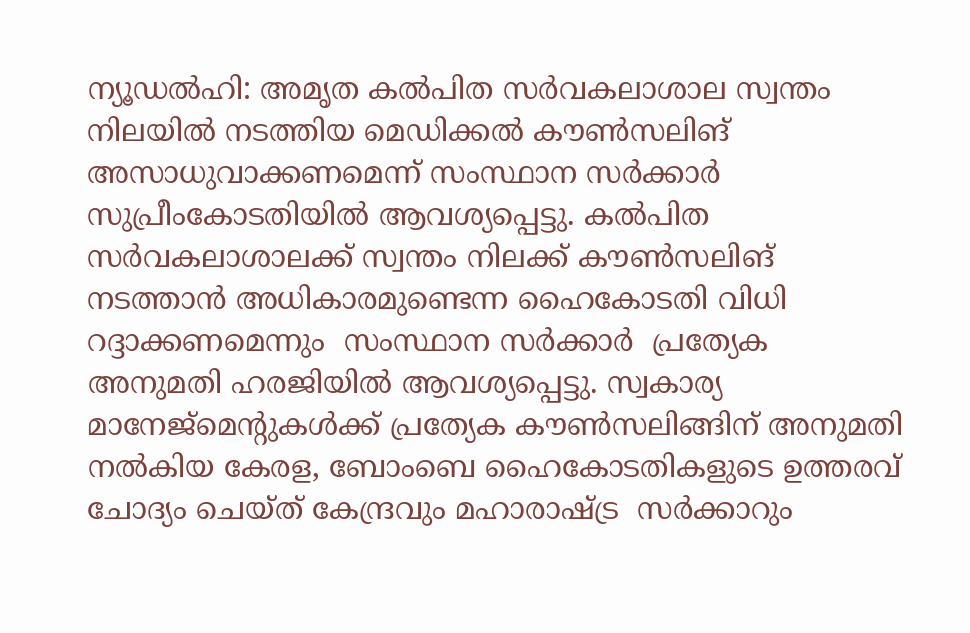ന്യൂഡല്‍ഹി: അമൃത കല്‍പിത സര്‍വകലാശാല സ്വന്തം നിലയില്‍ നടത്തിയ മെഡിക്കല്‍ കൗണ്‍സലിങ് അസാധുവാക്കണമെന്ന് സംസ്ഥാന സര്‍ക്കാര്‍ സുപ്രീംകോടതിയില്‍ ആവശ്യപ്പെട്ടു. കല്‍പിത സര്‍വകലാശാലക്ക് സ്വന്തം നിലക്ക് കൗണ്‍സലിങ് നടത്താന്‍ അധികാരമുണ്ടെന്ന ഹൈകോടതി വിധി റദ്ദാക്കണമെന്നും  സംസ്ഥാന സര്‍ക്കാര്‍  പ്രത്യേക അനുമതി ഹരജിയില്‍ ആവശ്യപ്പെട്ടു. സ്വകാര്യ മാനേജ്മെന്‍റുകള്‍ക്ക് പ്രത്യേക കൗണ്‍സലിങ്ങിന് അനുമതി നല്‍കിയ കേരള, ബോംബെ ഹൈകോടതികളുടെ ഉത്തരവ് ചോദ്യം ചെയ്ത് കേന്ദ്രവും മഹാരാഷ്ട്ര  സര്‍ക്കാറും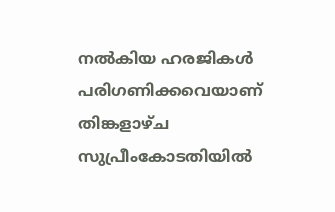നല്‍കിയ ഹരജികള്‍  പരിഗണിക്കവെയാണ് തിങ്കളാഴ്ച സുപ്രീംകോടതിയില്‍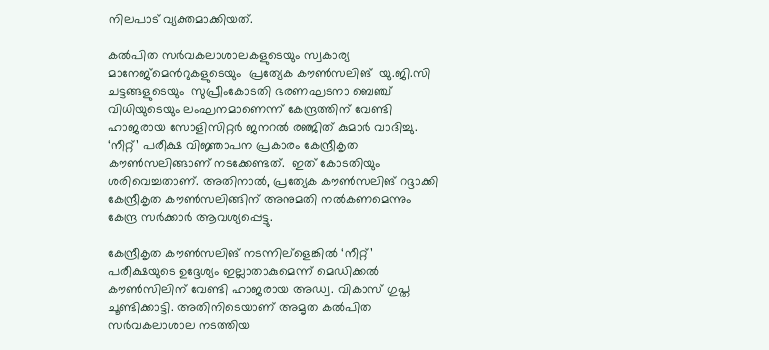നിലപാട് വ്യക്തമാക്കിയത്.

കല്‍പിത സര്‍വകലാശാലകളുടെയും സ്വകാര്യ മാനേജ്മെന്‍റുകളുടെയും  പ്രത്യേക കൗണ്‍സലിങ്  യു.ജി.സി ചട്ടങ്ങളുടെയും  സുപ്രീംകോടതി ഭരണഘടനാ ബെഞ്ച് വിധിയുടെയും ലംഘനമാണെന്ന് കേന്ദ്രത്തിന് വേണ്ടി ഹാജരായ സോളിസിറ്റര്‍ ജനറല്‍ രഞ്ജിത് കുമാര്‍ വാദിച്ചു. ‘നീറ്റ്’ പരീക്ഷ വിജ്ഞാപന പ്രകാരം കേന്ദ്രീകൃത കൗണ്‍സലിങ്ങാണ് നടക്കേണ്ടത്.  ഇത് കോടതിയും ശരിവെച്ചതാണ്. അതിനാല്‍, പ്രത്യേക കൗണ്‍സലിങ് റദ്ദാക്കി കേന്ദ്രീകൃത കൗണ്‍സലിങ്ങിന് അനുമതി നല്‍കണമെന്നും കേന്ദ്ര സര്‍ക്കാര്‍ ആവശ്യപ്പെട്ടു.

കേന്ദ്രീകൃത കൗണ്‍സലിങ് നടന്നില്ളെങ്കില്‍ ‘നീറ്റ്’ പരീക്ഷയുടെ ഉദ്ദേശ്യം ഇല്ലാതാകുമെന്ന് മെഡിക്കല്‍ കൗണ്‍സിലിന് വേണ്ടി ഹാജരായ അഡ്വ. വികാസ് ഗുപ്ത ചൂണ്ടിക്കാട്ടി. അതിനിടെയാണ് അമൃത കല്‍പിത സര്‍വകലാശാല നടത്തിയ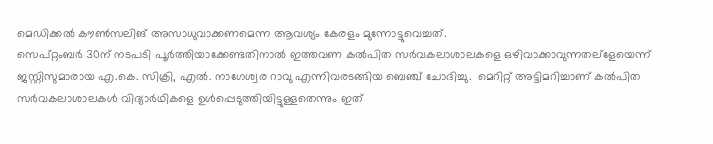മെഡിക്കല്‍ കൗണ്‍സലിങ് അസാധുവാക്കണമെന്ന ആവശ്യം കേരളം മുന്നോട്ടുവെച്ചത്.
സെപ്റ്റംബര്‍ 30ന് നടപടി പൂര്‍ത്തിയാക്കേണ്ടതിനാല്‍ ഇത്തവണ കല്‍പിത സര്‍വകലാശാലകളെ ഒഴിവാക്കാവുന്നതല്ളേയെന്ന്  ജസ്റ്റിസുമാരായ എ.കെ. സിക്രി, എല്‍. നാഗേശ്വര റാവു എന്നിവരടങ്ങിയ ബെഞ്ച് ചോദിച്ചു.  മെറിറ്റ് അട്ടിമറിച്ചാണ് കല്‍പിത സര്‍വകലാശാലകള്‍ വിദ്യാര്‍ഥികളെ ഉള്‍പ്പെടുത്തിയിട്ടുള്ളതെന്നും ഇത്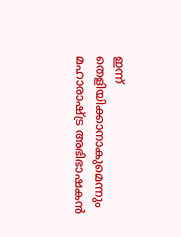ഇന്ന് തെളിയിക്കാനാകുമെന്നും മഹാരാഷ്ട്ര അഭിഭാഷകന്‍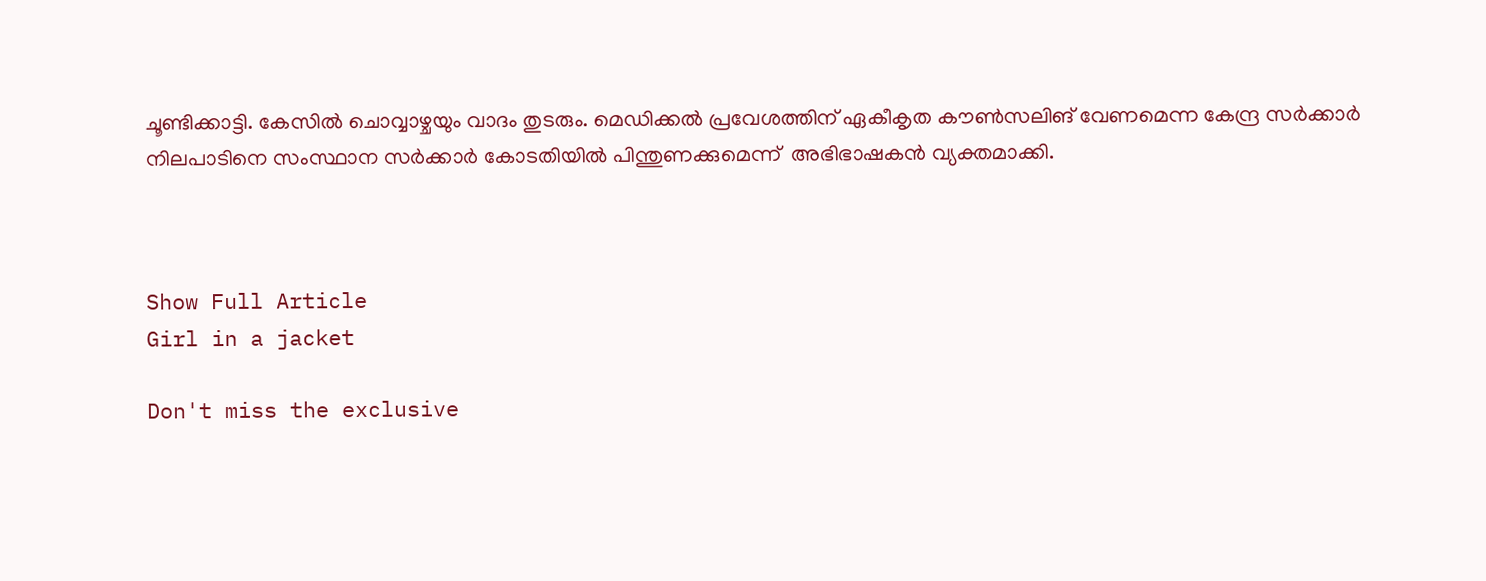ചൂണ്ടിക്കാട്ടി. കേസില്‍ ചൊവ്വാഴ്ചയും വാദം തുടരും. മെഡിക്കല്‍ പ്രവേശത്തിന് ഏകീകൃത കൗണ്‍സലിങ് വേണമെന്ന കേന്ദ്ര സര്‍ക്കാര്‍ നിലപാടിനെ സംസ്ഥാന സര്‍ക്കാര്‍ കോടതിയില്‍ പിന്തുണക്കുമെന്ന്  അഭിഭാഷകന്‍ വ്യക്തമാക്കി.



Show Full Article
Girl in a jacket

Don't miss the exclusive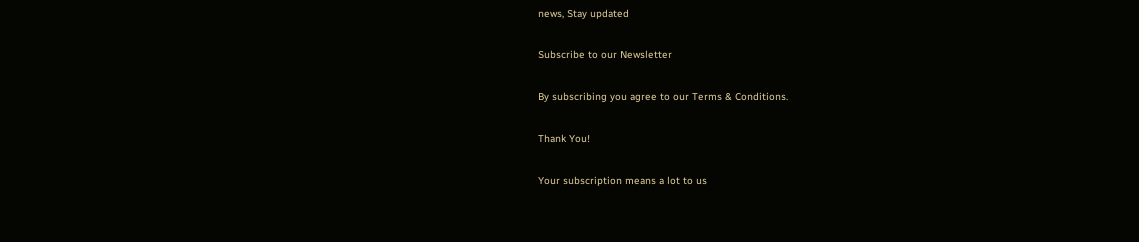news, Stay updated

Subscribe to our Newsletter

By subscribing you agree to our Terms & Conditions.

Thank You!

Your subscription means a lot to us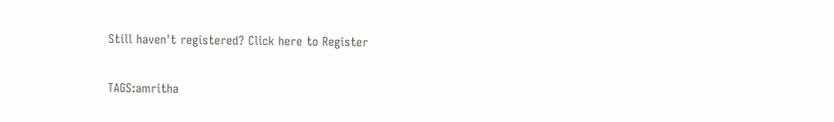Still haven't registered? Click here to Register

TAGS:amritha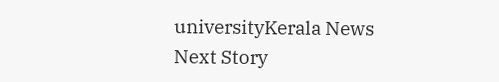universityKerala News
Next Story